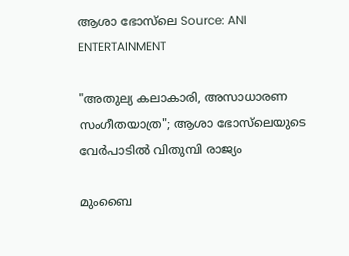ആശാ ഭോസ്‌ലെ Source: ANI
ENTERTAINMENT

"അതുല്യ കലാകാരി, അസാധാരണ സംഗീതയാത്ര"; ആശാ ഭോസ്‌ലെയുടെ വേർപാടിൽ വിതുമ്പി രാജ്യം

മുംബൈ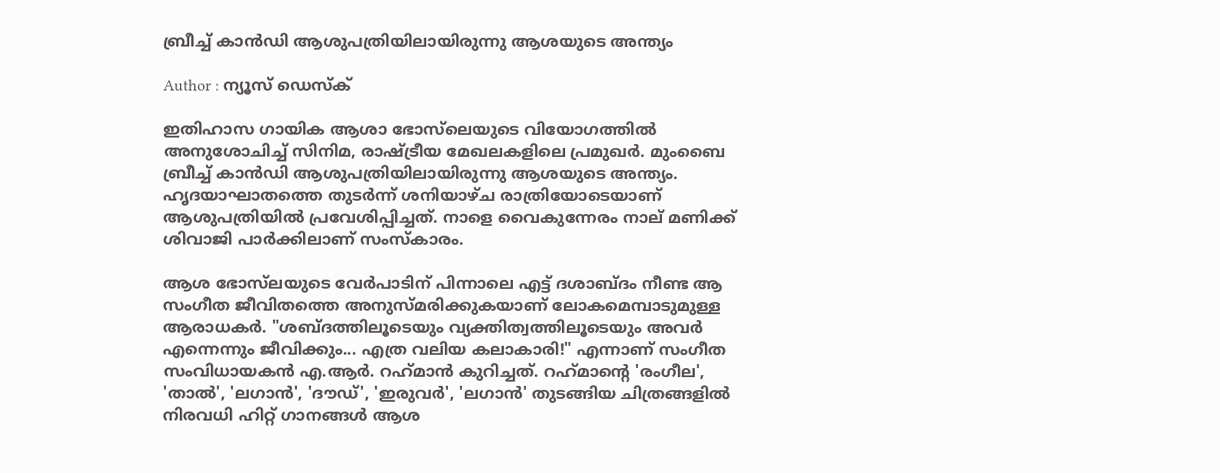ബ്രീച്ച് കാൻഡി ആശുപത്രിയിലായിരുന്നു ആശയുടെ അന്ത്യം

Author : ന്യൂസ് ഡെസ്ക്

ഇതിഹാസ ഗായിക ആശാ ഭോസ്‌ലെയുടെ വിയോഗത്തിൽ അനുശോചിച്ച് സിനിമ, രാഷ്ട്രീയ മേഖലകളിലെ പ്രമുഖർ. മുംബൈ ബ്രീച്ച് കാൻഡി ആശുപത്രിയിലായിരുന്നു ആശയുടെ അന്ത്യം. ഹൃദയാഘാതത്തെ തുടർന്ന് ശനിയാഴ്ച രാത്രിയോടെയാണ് ആശുപത്രിയിൽ പ്രവേശിപ്പിച്ചത്. നാളെ വൈകുന്നേരം നാല് മണിക്ക് ശിവാജി പാർക്കിലാണ് സംസ്കാരം.

ആശ ഭോസ്‌ലയുടെ വേർപാടിന് പിന്നാലെ എട്ട് ദശാബ്ദം നീണ്ട ആ സംഗീത ജീവിതത്തെ അനുസ്മരിക്കുകയാണ് ലോകമെമ്പാടുമുള്ള ആരാധകർ. "ശബ്ദത്തിലൂടെയും വ്യക്തിത്വത്തിലൂടെയും അവർ എന്നെന്നും ജീവിക്കും... എത്ര വലിയ കലാകാരി!" എന്നാണ് സംഗീത സംവിധായകൻ എ.ആർ. റഹ്‌മാൻ കുറിച്ചത്. റഹ്‌മാന്റെ 'രംഗീല', 'താൽ', 'ലഗാൻ', 'ദൗഡ്', 'ഇരുവർ', 'ലഗാൻ' തുടങ്ങിയ ചിത്രങ്ങളിൽ നിരവധി ഹിറ്റ് ഗാനങ്ങൾ ആശ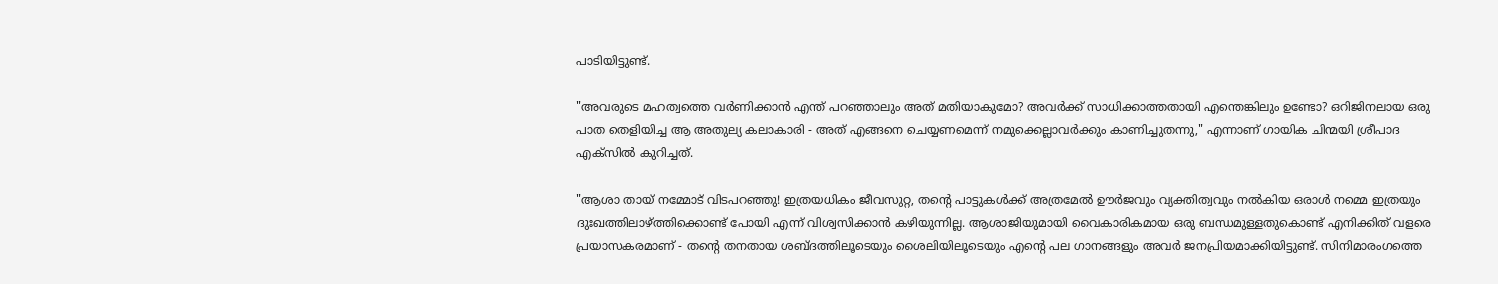പാടിയിട്ടുണ്ട്.

"അവരുടെ മഹത്വത്തെ വർണിക്കാൻ എന്ത് പറഞ്ഞാലും അത് മതിയാകുമോ? അവർക്ക് സാധിക്കാത്തതായി എന്തെങ്കിലും ഉണ്ടോ? ഒറിജിനലായ ഒരു പാത തെളിയിച്ച ആ അതുല്യ കലാകാരി - അത് എങ്ങനെ ചെയ്യണമെന്ന് നമുക്കെല്ലാവർക്കും കാണിച്ചുതന്നു," എന്നാണ് ഗായിക ചിന്മയി ശ്രീപാദ എക്സിൽ കുറിച്ചത്.

"ആശാ തായ് നമ്മോട് വിടപറഞ്ഞു! ഇത്രയധികം ജീവസുറ്റ, തന്റെ പാട്ടുകൾക്ക് അത്രമേൽ ഊർജവും വ്യക്തിത്വവും നൽകിയ ഒരാൾ നമ്മെ ഇത്രയും ദുഃഖത്തിലാഴ്ത്തിക്കൊണ്ട് പോയി എന്ന് വിശ്വസിക്കാൻ കഴിയുന്നില്ല. ആശാജിയുമായി വൈകാരികമായ ഒരു ബന്ധമുള്ളതുകൊണ്ട് എനിക്കിത് വളരെ പ്രയാസകരമാണ് - തന്റെ തനതായ ശബ്ദത്തിലൂടെയും ശൈലിയിലൂടെയും എന്റെ പല ഗാനങ്ങളും അവർ ജനപ്രിയമാക്കിയിട്ടുണ്ട്. സിനിമാരംഗത്തെ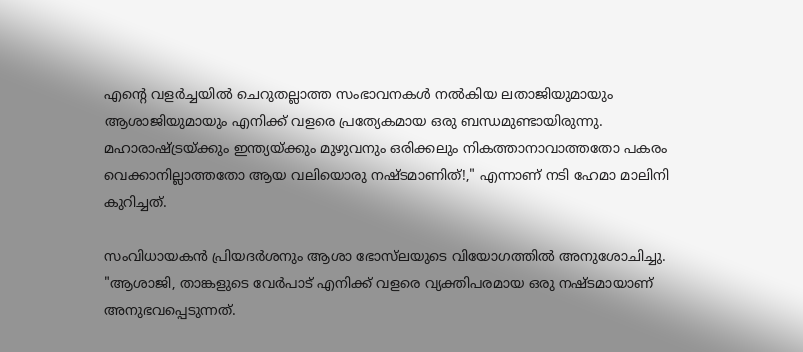എന്റെ വളർച്ചയിൽ ചെറുതല്ലാത്ത സംഭാവനകൾ നൽകിയ ലതാജിയുമായും ആശാജിയുമായും എനിക്ക് വളരെ പ്രത്യേകമായ ഒരു ബന്ധമുണ്ടായിരുന്നു. മഹാരാഷ്ട്രയ്ക്കും ഇന്ത്യയ്ക്കും മുഴുവനും ഒരിക്കലും നികത്താനാവാത്തതോ പകരം വെക്കാനില്ലാത്തതോ ആയ വലിയൊരു നഷ്ടമാണിത്!," എന്നാണ് നടി ഹേമാ മാലിനി കുറിച്ചത്.

സംവിധായകൻ പ്രിയദർശനും ആശാ ഭോസ്‌ലയുടെ വിയോഗത്തിൽ അനുശോചിച്ചു. "ആശാജി, താങ്കളുടെ വേർപാട് എനിക്ക് വളരെ വ്യക്തിപരമായ ഒരു നഷ്ടമായാണ് അനുഭവപ്പെടുന്നത്.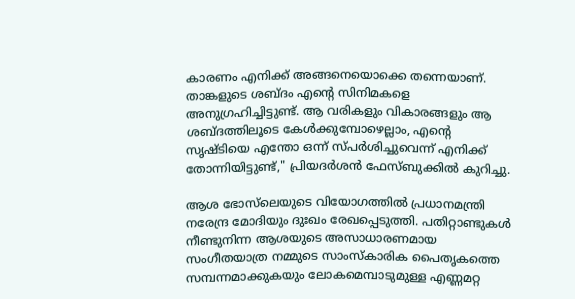കാരണം എനിക്ക് അങ്ങനെയൊക്കെ തന്നെയാണ്. താങ്കളുടെ ശബ്ദം എന്റെ സിനിമകളെ അനുഗ്രഹിച്ചിട്ടുണ്ട്. ആ വരികളും വികാരങ്ങളും ആ ശബ്ദത്തിലൂടെ കേൾക്കുമ്പോഴെല്ലാം, എന്റെ സൃഷ്ടിയെ എന്തോ ഒന്ന് സ്പർശിച്ചുവെന്ന് എനിക്ക് തോന്നിയിട്ടുണ്ട്," പ്രിയദർശൻ ഫേസ്ബുക്കിൽ കുറിച്ചു.

ആശ ഭോസ്‌ലെയുടെ വിയോഗത്തിൽ പ്രധാനമന്ത്രി നരേന്ദ്ര മോദിയും ദുഃഖം രേഖപ്പെടുത്തി. പതിറ്റാണ്ടുകൾ നീണ്ടുനിന്ന ആശയുടെ അസാധാരണമായ സംഗീതയാത്ര നമ്മുടെ സാംസ്കാരിക പൈതൃകത്തെ സമ്പന്നമാക്കുകയും ലോകമെമ്പാടുമുള്ള എണ്ണമറ്റ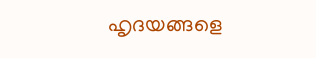ഹൃദയങ്ങളെ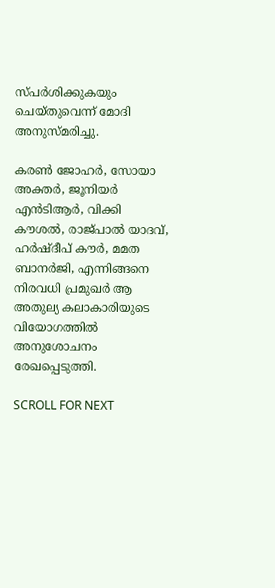സ്പർശിക്കുകയും ചെയ്തുവെന്ന് മോദി അനുസ്മരിച്ചു.

കരൺ ജോഹർ, സോയാ അക്തർ, ജൂനിയർ എൻടിആർ, വിക്കി കൗശൽ, രാജ്‌പാൽ യാദവ്, ഹർഷ്ദീപ് കൗർ, മമത ബാനർജി, എന്നിങ്ങനെ നിരവധി പ്രമുഖർ ആ അതുല്യ കലാകാരിയുടെ വിയോഗത്തിൽ അനുശോചനം രേഖപ്പെടുത്തി.

SCROLL FOR NEXT